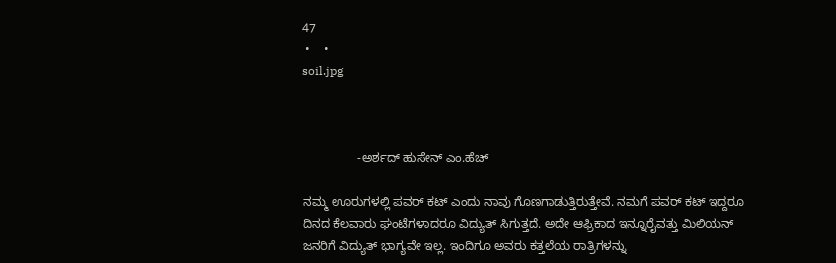47
 •    •
soil.jpg



                -ಅರ್ಶದ್ ಹುಸೇನ್ ಎಂ.ಹೆಚ್

ನಮ್ಮ ಊರುಗಳಲ್ಲಿ ಪವರ್ ಕಟ್ ಎಂದು ನಾವು ಗೊಣಗಾಡುತ್ತಿರುತ್ತೇವೆ. ನಮಗೆ ಪವರ್ ಕಟ್ ಇದ್ದರೂ ದಿನದ ಕೆಲವಾರು ಘಂಟೆಗಳಾದರೂ ವಿದ್ಯುತ್ ಸಿಗುತ್ತದೆ. ಅದೇ ಆಫ್ರಿಕಾದ ಇನ್ನೂರೈವತ್ತು ಮಿಲಿಯನ್ ಜನರಿಗೆ ವಿದ್ಯುತ್ ಭಾಗ್ಯವೇ ಇಲ್ಲ. ಇಂದಿಗೂ ಅವರು ಕತ್ತಲೆಯ ರಾತ್ರಿಗಳನ್ನು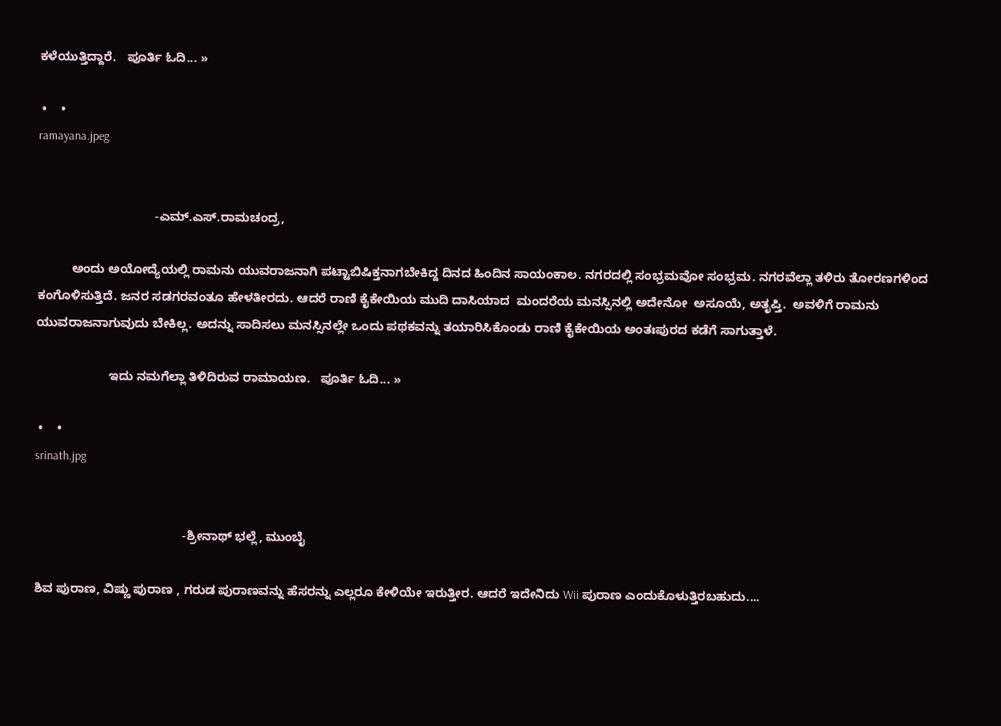ಕಳೆಯುತ್ತಿದ್ದಾರೆ.   ಪೂರ್ತಿ ಓದಿ... »

 •    •
ramayana.jpeg


                                  -ಎಮ್.ಎಸ್.ರಾಮಚಂದ್ರ,

          ಅಂದು ಅಯೋದ್ಯೆಯಲ್ಲಿ ರಾಮನು ಯುವರಾಜನಾಗಿ ಪಟ್ಟಾಬಿಷಿಕ್ತನಾಗಬೇಕಿದ್ದ ದಿನದ ಹಿಂದಿನ ಸಾಯಂಕಾಲ. ನಗರದಲ್ಲಿ ಸಂಭ್ರಮವೋ ಸಂಭ್ರಮ. ನಗರವೆಲ್ಲಾ ತಳಿರು ತೋರಣಗಳಿಂದ ಕಂಗೊಳಿಸುತ್ತಿದೆ. ಜನರ ಸಡಗರವಂತೂ ಹೇಳತೀರದು. ಆದರೆ ರಾಣಿ ಕೈಕೇಯಿಯ ಮುದಿ ದಾಸಿಯಾದ  ಮಂದರೆಯ ಮನಸ್ಸಿನಲ್ಲಿ ಅದೇನೋ  ಅಸೂಯೆ, ಅತೃಪ್ತಿ.  ಅವಳಿಗೆ ರಾಮನು ಯುವರಾಜನಾಗುವುದು ಬೇಕಿಲ್ಲ. ಅದನ್ನು ಸಾದಿಸಲು ಮನಸ್ಸಿನಲ್ಲೇ ಒಂದು ಪಥಕವನ್ನು ತಯಾರಿಸಿಕೊಂಡು ರಾಣಿ ಕೈಕೇಯಿಯ ಅಂತಃಪುರದ ಕಡೆಗೆ ಸಾಗುತ್ತಾಳೆ.

                     ಇದು ನಮಗೆಲ್ಲಾ ತಿಳಿದಿರುವ ರಾಮಾಯಣ.   ಪೂರ್ತಿ ಓದಿ... »

 •    •
srinath.jpg


                                           -ಶ್ರೀನಾಥ್ ಭಲ್ಲೆ, ಮುಂಬೈ

ಶಿವ ಪುರಾಣ, ವಿಷ್ಣು ಪುರಾಣ , ಗರುಡ ಪುರಾಣವನ್ನು ಹೆಸರನ್ನು ಎಲ್ಲರೂ ಕೇಳಿಯೇ ಇರುತ್ತೀರ. ಆದರೆ ಇದೇನಿದು Wii ಪುರಾಣ ಎಂದುಕೊಳುತ್ತಿರಬಹುದು....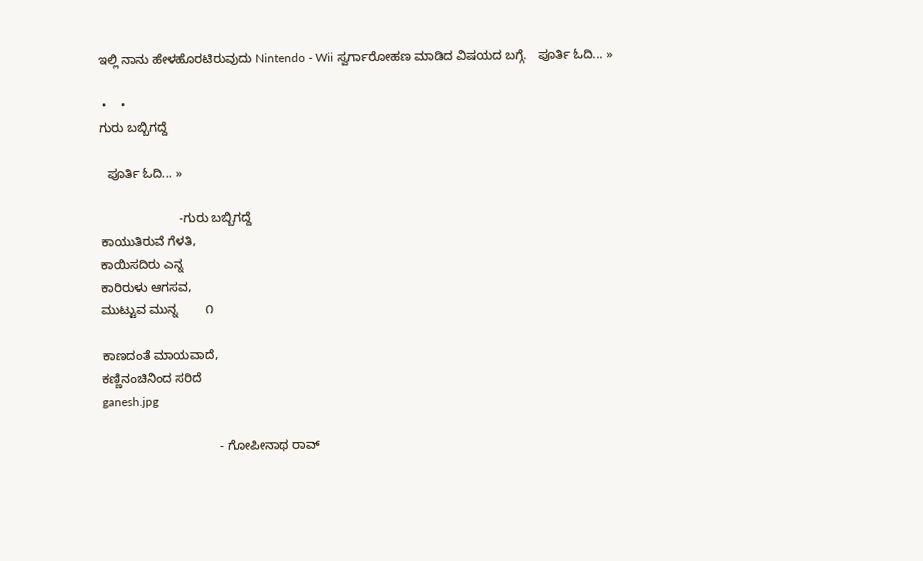ಇಲ್ಲಿ ನಾನು ಹೇಳಹೊರಟಿರುವುದು Nintendo - Wii ಸ್ವರ್ಗಾರೋಹಣ ಮಾಡಿದ ವಿಷಯದ ಬಗ್ಗೆ.   ಪೂರ್ತಿ ಓದಿ... »

 •    •
ಗುರು ಬಬ್ಬಿಗದ್ದೆ

  ಪೂರ್ತಿ ಓದಿ... »

                       -ಗುರು ಬಬ್ಬಿಗದ್ದೆ
ಕಾಯುತಿರುವೆ ಗೆಳತಿ,
ಕಾಯಿಸದಿರು ಎನ್ನ
ಕಾರಿರುಳು ಆಗಸವ,
ಮುಟ್ಟುವ ಮುನ್ನ        ೧

ಕಾಣದಂತೆ ಮಾಯವಾದೆ,
ಕಣ್ಣಿನಂಚಿನಿಂದ ಸರಿದೆ
ganesh.jpg

                                  - ಗೋಪೀನಾಥ ರಾವ್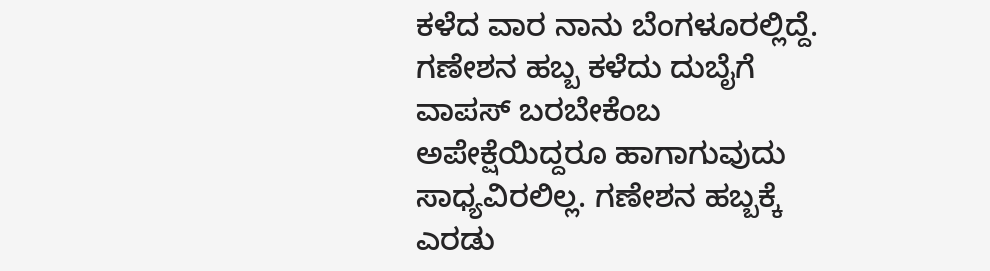ಕಳೆದ ವಾರ ನಾನು ಬೆಂಗಳೂರಲ್ಲಿದ್ದೆ. ಗಣೇಶನ ಹಬ್ಬ ಕಳೆದು ದುಬೈಗೆ ವಾಪಸ್ ಬರಬೇಕೆಂಬ ಅಪೇಕ್ಷೆಯಿದ್ದರೂ ಹಾಗಾಗುವುದು ಸಾಧ್ಯವಿರಲಿಲ್ಲ. ಗಣೇಶನ ಹಬ್ಬಕ್ಕೆ ಎರಡು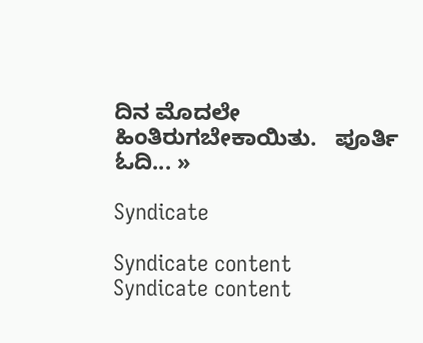ದಿನ ಮೊದಲೇ ಹಿಂತಿರುಗಬೇಕಾಯಿತು.   ಪೂರ್ತಿ ಓದಿ... »

Syndicate

Syndicate content
Syndicate content